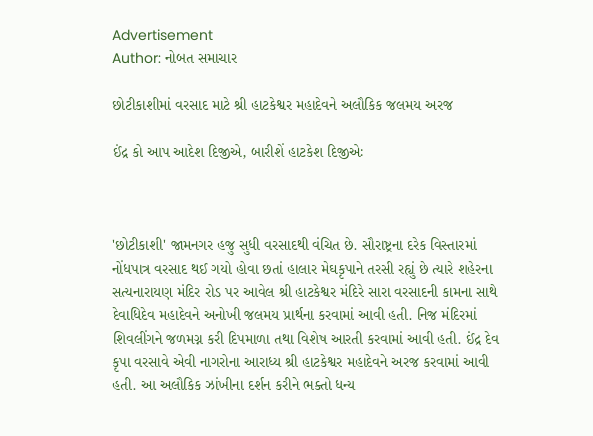Advertisement
Author: નોબત સમાચાર

છોટીકાશીમાં વરસાદ માટે શ્રી હાટકેશ્વર મહાદેવને અલૌકિક જલમય અરજ

ઈંદ્ર કો આપ આદેશ દિજીએ, બારીશેં હાટકેશ દિજીએઃ



'છોટીકાશી' જામનગર હજુ સુધી વરસાદથી વંચિત છે. સૌરાષ્ટ્રના દરેક વિસ્તારમાં નોંધપાત્ર વરસાદ થઈ ગયો હોવા છતાં હાલાર મેઘકૃપાને તરસી રહ્યું છે ત્યારે શહેરના સત્યનારાયણ મંદિર રોડ પર આવેલ શ્રી હાટકેશ્વર મંદિરે સારા વરસાદની કામના સાથે દેવાધિદેવ મહાદેવને અનોખી જલમય પ્રાર્થના કરવામાં આવી હતી. નિજ મંદિરમાં શિવલીંગને જળમગ્ન કરી દિપમાળા તથા વિશેષ આરતી કરવામાં આવી હતી. ઈંદ્ર દેવ કૃપા વરસાવે એવી નાગરોના આરાધ્ય શ્રી હાટકેશ્વર મહાદેવને અરજ કરવામાં આવી હતી. આ અલૌકિક ઝાંખીના દર્શન કરીને ભક્તો ધન્ય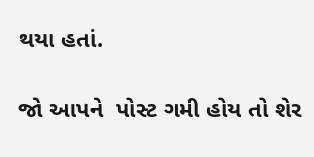થયા હતાં.

જો આપને  પોસ્ટ ગમી હોય તો શેર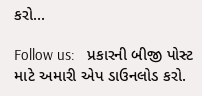કરો...

Follow us:   પ્રકારની બીજી પોસ્ટ માટે અમારી એપ ડાઉનલોડ કરો.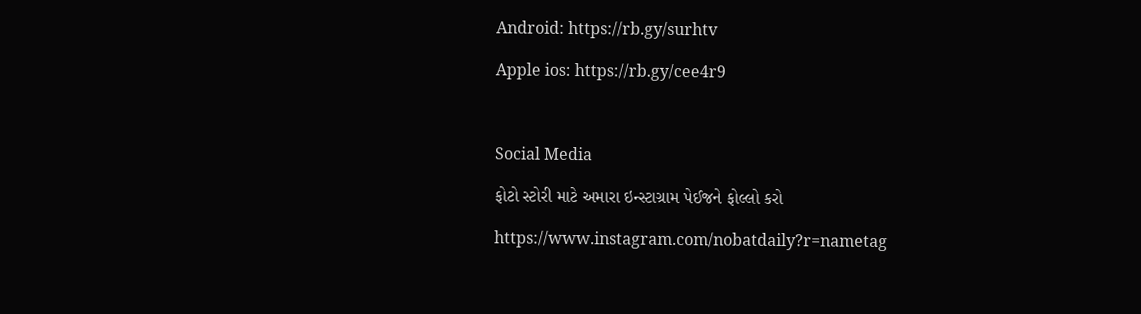Android: https://rb.gy/surhtv

Apple ios: https://rb.gy/cee4r9



Social Media

ફોટો સ્ટોરી માટે અમારા ઇન્સ્ટાગ્રામ પેઈજને ફોલ્લો કરો

https://www.instagram.com/nobatdaily?r=nametag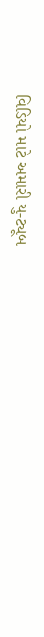વિડિયો માટે અમારી યુ-ટ્યૂબ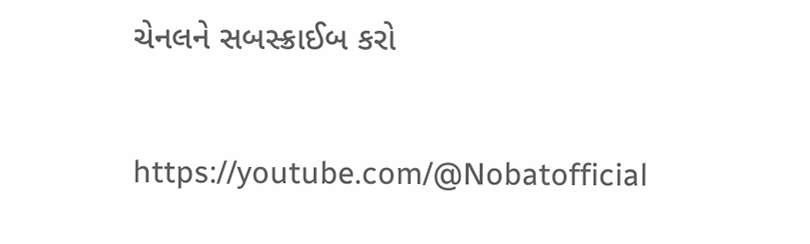ચેનલને સબસ્ક્રાઈબ કરો

https://youtube.com/@Nobatofficial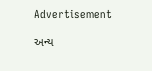Advertisement

અન્ય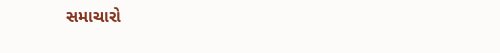સમાચારો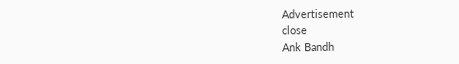Advertisement
close
Ank Bandh